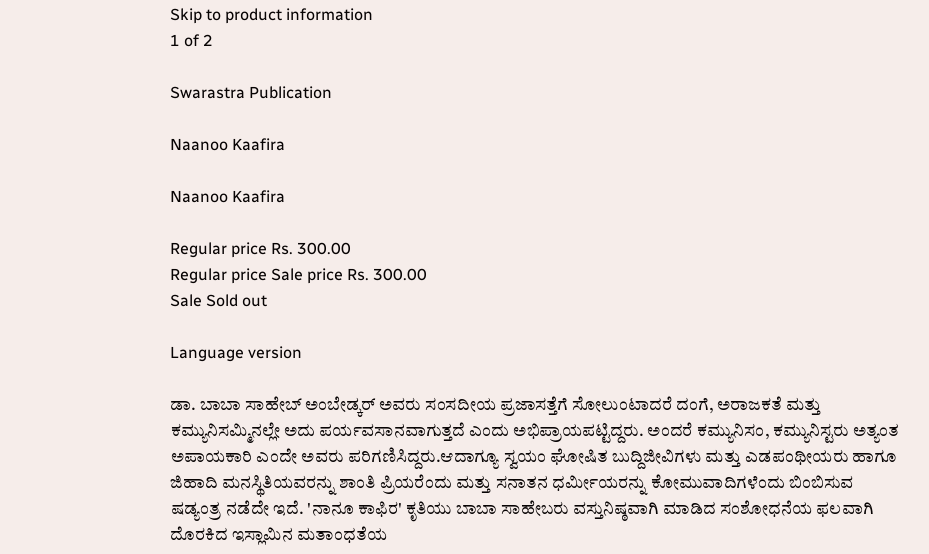Skip to product information
1 of 2

Swarastra Publication

Naanoo Kaafira

Naanoo Kaafira

Regular price Rs. 300.00
Regular price Sale price Rs. 300.00
Sale Sold out

Language version

ಡಾ. ಬಾಬಾ ಸಾಹೇಬ್ ಅಂಬೇಡ್ಕರ್ ಅವರು ಸಂಸದೀಯ ಪ್ರಜಾಸತ್ತೆಗೆ ಸೋಲುಂಟಾದರೆ ದಂಗೆ, ಅರಾಜಕತೆ ಮತ್ತು ಕಮ್ಯುನಿಸಮ್ಮಿನಲ್ಲೇ ಅದು ಪರ್ಯವಸಾನವಾಗುತ್ತದೆ ಎಂದು ಅಭಿಪ್ರಾಯಪಟ್ಟಿದ್ದರು. ಅಂದರೆ ಕಮ್ಯುನಿಸಂ, ಕಮ್ಯುನಿಸ್ಟರು ಅತ್ಯಂತ ಅಪಾಯಕಾರಿ ಎಂದೇ ಅವರು ಪರಿಗಣಿಸಿದ್ದರು.ಆದಾಗ್ಯೂ ಸ್ವಯಂ ಘೋಷಿತ ಬುದ್ದಿಜೀವಿಗಳು ಮತ್ತು ಎಡಪಂಥೀಯರು ಹಾಗೂ ಜಿಹಾದಿ ಮನಸ್ಥಿತಿಯವರನ್ನು ಶಾಂತಿ ಪ್ರಿಯರೆಂದು ಮತ್ತು ಸನಾತನ ಧರ್ಮೀಯರನ್ನು ಕೋಮುವಾದಿಗಳೆಂದು ಬಿಂಬಿಸುವ ಷಡ್ಯಂತ್ರ ನಡೆದೇ ಇದೆ. 'ನಾನೂ ಕಾಫಿರ' ಕೃತಿಯು ಬಾಬಾ ಸಾಹೇಬರು ವಸ್ತುನಿಷ್ಠವಾಗಿ ಮಾಡಿದ ಸಂಶೋಧನೆಯ ಫಲವಾಗಿ ದೊರಕಿದ ಇಸ್ಲಾಮಿನ ಮತಾಂಧತೆಯ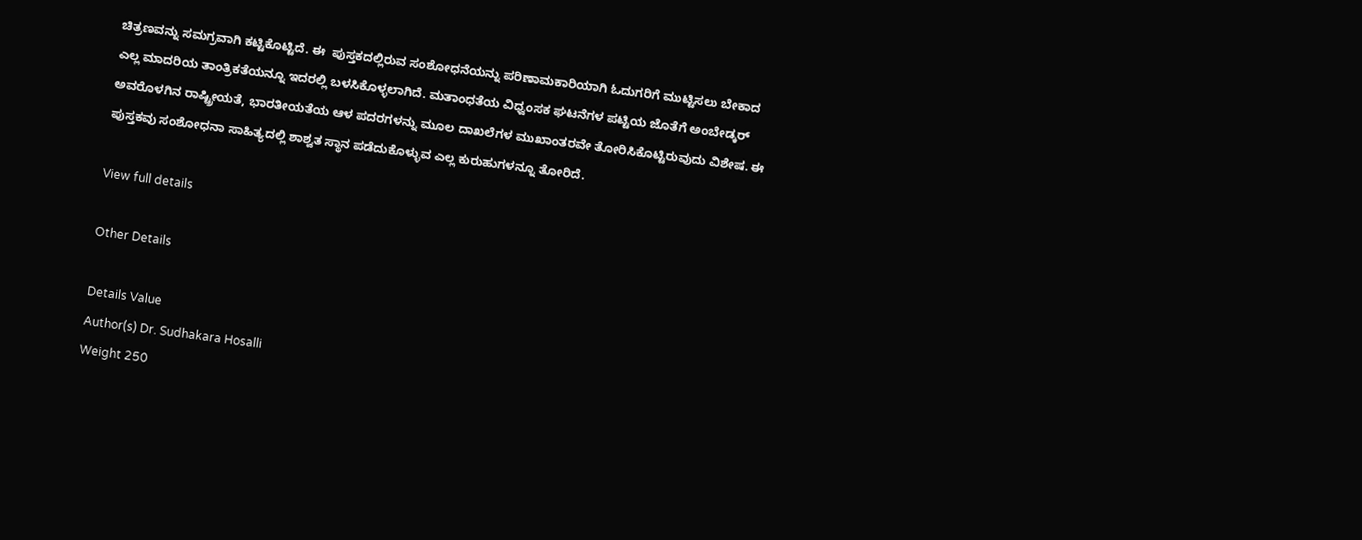ಚಿತ್ರಣವನ್ನು ಸಮಗ್ರವಾಗಿ ಕಟ್ಟಿಕೊಟ್ಟಿದೆ. ಈ  ಪುಸ್ತಕದಲ್ಲಿರುವ ಸಂಶೋಧನೆಯನ್ನು ಪರಿಣಾಮಕಾರಿಯಾಗಿ ಓದುಗರಿಗೆ ಮುಟ್ಟಿಸಲು ಬೇಕಾದ ಎಲ್ಲ ಮಾದರಿಯ ತಾಂತ್ರಿಕತೆಯನ್ನೂ ಇದರಲ್ಲಿ ಬಳಸಿಕೊಳ್ಳಲಾಗಿದೆ. ಮತಾಂಧತೆಯ ವಿಧ್ವಂಸಕ ಘಟನೆಗಳ ಪಟ್ಟಿಯ ಜೊತೆಗೆ ಅಂಬೇಡ್ಕರ್ ಅವರೊಳಗಿನ ರಾಷ್ಟ್ರೀಯತೆ, ಭಾರತೀಯತೆಯ ಆಳ ಪದರಗಳನ್ನು ಮೂಲ ದಾಖಲೆಗಳ ಮುಖಾಂತರವೇ ತೋರಿಸಿಕೊಟ್ಟಿರುವುದು ವಿಶೇಷ. ಈ ಪುಸ್ತಕವು ಸಂಶೋಧನಾ ಸಾಹಿತ್ಯದಲ್ಲಿ ಶಾಶ್ವತ ಸ್ಥಾನ ಪಡೆದುಕೊಳ್ಳುವ ಎಲ್ಲ ಕುರುಹುಗಳನ್ನೂ ತೋರಿದೆ.

View full details

Other Details

Details Value
Author(s) Dr. Sudhakara Hosalli
Weight 250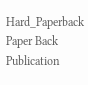Hard_Paperback Paper Back
Publication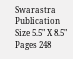Swarastra Publication
Size 5.5" X 8.5"
Pages 248